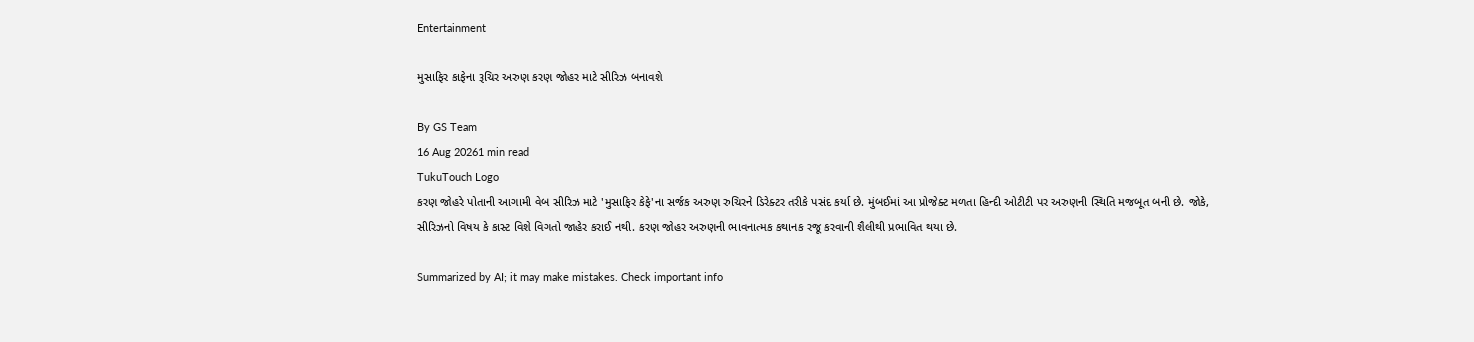Entertainment

મુસાફિર કાફેના રૂચિર અરુણ કરણ જોહર માટે સીરિઝ બનાવશે

By GS Team
16 Aug 20261 min read
TukuTouch Logo
કરણ જોહરે પોતાની આગામી વેબ સીરિઝ માટે 'મુસાફિર કેફે'ના સર્જક અરુણ રુચિરને ડિરેક્ટર તરીકે પસંદ કર્યા છે. મુંબઈમાં આ પ્રોજેક્ટ મળતા હિન્દી ઓટીટી પર અરુણની સ્થિતિ મજબૂત બની છે. જોકે, સીરિઝનો વિષય કે કાસ્ટ વિશે વિગતો જાહેર કરાઈ નથી. કરણ જોહર અરુણની ભાવનાત્મક કથાનક રજૂ કરવાની શૈલીથી પ્રભાવિત થયા છે.

Summarized by AI; it may make mistakes. Check important info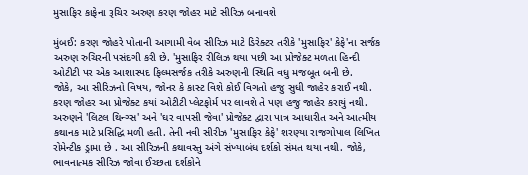મુસાફિર કાફેના રૂચિર અરુણ કરણ જોહર માટે સીરિઝ બનાવશે

મુંબઈ: કરણ જોહરે પોતાની આગામી વેબ સીરિઝ માટે ડિરેક્ટર તરીકે 'મુસાફિર' કેફે'ના સર્જક અરુણ રુચિરની પસંદગી કરી છે. 'મુસાફિર રીલિઝ થયા પછી આ પ્રોજેક્ટ મળતા હિન્દી ઓટીટી પર એક આશાસ્પદ ફિલ્મસર્જક તરીકે અરુણની સ્થિતિ વધુ મજબૂત બની છે.
જોકે, આ સીરિઝનો વિષય, જોનર કે કાસ્ટ વિશે કોઈ વિગતો હજુ સુધી જાહેર કરાઈ નથી. કરણ જોહર આ પ્રોજેક્ટ કયાં ઓટીટી પ્લેટફોર્મ પર લાવશે તે પણ હજુ જાહેર કરાયું નથી.
અરુણને 'લિટલ થિન્ગ્સ' અને 'ઘર વાપસી જેવા' પ્રોજેક્ટ દ્વારા પાત્ર આધારીત અને આત્મીય કથાનક માટે પ્રસિદ્ધિ મળી હતી. તેની નવી સીરીઝ 'મુસાફિર કેફે' શરણ્યા રાજગોપાલ લિખિત રોમેન્ટીક ડ્રામા છે . આ સીરિઝની કથાવસ્તુ અંગે સંખ્યાબંધ દર્શકો સંમત થયા નથી. જોકે, ભાવનાત્મક સીરિઝ જોવા ઈચ્છતા દર્શકોને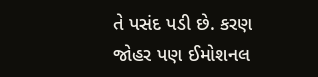તે પસંદ પડી છે. કરણ જોહર પણ ઈમોશનલ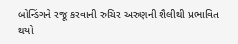બોન્ડિંગને રજૂ કરવાની રુચિર અરુણની શૈલીથી પ્રભાવિત થયો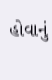હોવાનું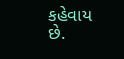કહેવાય છે.